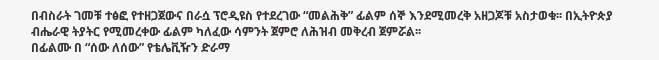በብስራት ገመቹ ተፅፎ የተዘጋጀውና በራሷ ፕሮዲዩስ የተደረገው “መልሕቅ” ፊልም ሰኞ እንደሚመረቅ አዘጋጆቹ አስታወቁ፡፡ በኢትዮጵያ ብሔራዊ ትያትር የሚመረቀው ፊልም ካለፈው ሳምንት ጀምሮ ለሕዝብ መቅረብ ጀምሯል፡፡
በፊልሙ በ “ሰው ለሰው” የቴሌቪዥን ድራማ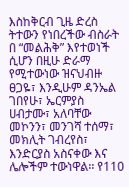እስከቅርብ ጊዜ ድረስ ትተውን የነበረችው ብስራት በ “መልሕቅ” እየተወነች ሲሆን በዚሁ ድራማ የሚተውነው ዝናህብዙ ፀጋዬ፣ እንዲሁም ዳንኤል ገበየሁ፣ ኤርምያስ ሀብታሙ፣ አለባቸው መኮንን፣ መንገሻ ተሰማ፣ መክሊት ገብረየስ፣ እንድርያስ አስናቀው እና ሌሎችም ተውነዋል፡፡ የ110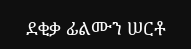ደቂቃ ፊልሙን ሠርቶ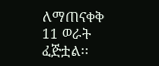ለማጠናቀቅ 11 ወራት ፈጅቷል፡፡